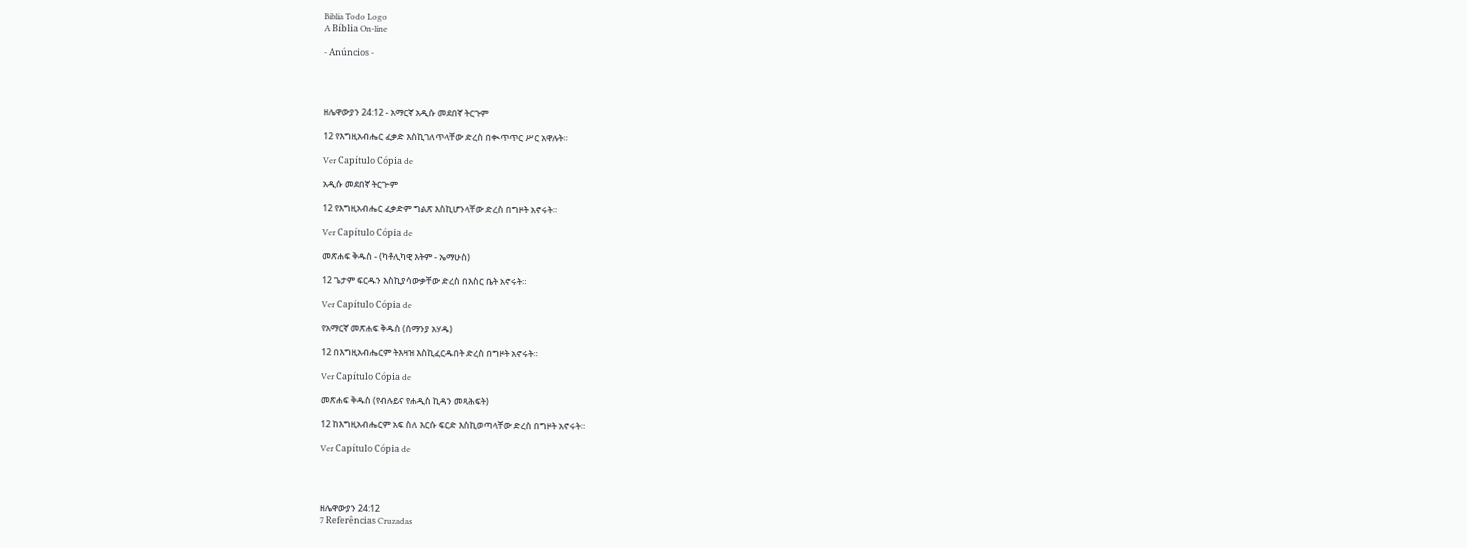Biblia Todo Logo
A Bíblia On-line

- Anúncios -




ዘሌዋውያን 24:12 - አማርኛ አዲሱ መደበኛ ትርጉም

12 የእግዚአብሔር ፈቃድ እስኪገለጥላቸው ድረስ በቊጥጥር ሥር አዋሉት።

Ver Capítulo Cópia de

አዲሱ መደበኛ ትርጒም

12 የእግዚአብሔር ፈቃድም ግልጽ እስኪሆንላቸው ድረስ በግዞት አኖሩት።

Ver Capítulo Cópia de

መጽሐፍ ቅዱስ - (ካቶሊካዊ እትም - ኤማሁስ)

12 ጌታም ፍርዱን እስኪያሳውቃቸው ድረስ በእስር ቤት አኖሩት።

Ver Capítulo Cópia de

የአማርኛ መጽሐፍ ቅዱስ (ሰማንያ አሃዱ)

12 በእግዚአብሔርም ትእዛዝ እስኪፈርዱበት ድረስ በግዞት አኖሩት።

Ver Capítulo Cópia de

መጽሐፍ ቅዱስ (የብሉይና የሐዲስ ኪዳን መጻሕፍት)

12 ከእግዚአብሔርም አፍ ስለ እርሱ ፍርድ እስኪወጣላቸው ድረስ በግዞት አኖሩት።

Ver Capítulo Cópia de




ዘሌዋውያን 24:12
7 Referências Cruzadas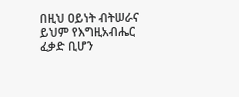በዚህ ዐይነት ብትሠራና ይህም የእግዚአብሔር ፈቃድ ቢሆን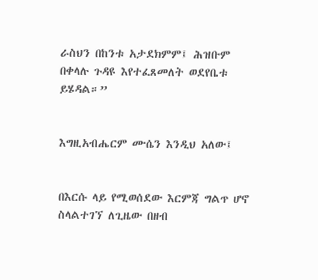ራስህን በከንቱ አታደክምም፤ ሕዝቡም በቀላሉ ጉዳዩ እየተፈጸመለት ወደየቤቱ ይሄዳል።”


እግዚአብሔርም ሙሴን እንዲህ አለው፤


በእርሱ ላይ የሚወሰደው እርምጃ ግልጥ ሆኖ ስላልተገኘ ለጊዜው በዘብ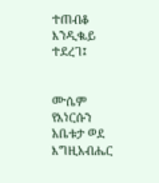ተጠብቆ እንዲቈይ ተደረገ፤


ሙሴም የእነርሱን አቤቱታ ወደ እግዚአብሔር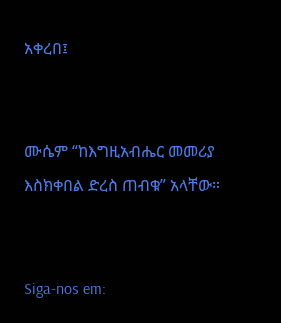አቀረበ፤


ሙሴም “ከእግዚአብሔር መመሪያ እስክቀበል ድረስ ጠብቁ” አላቸው።


Siga-nos em: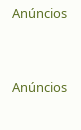Anúncios


Anúncios